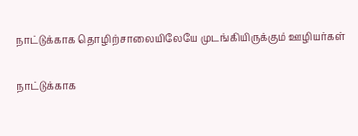நாட்டுக்காக தொழிற்சாலையிலேயே முடங்கியிருக்கும் ஊழியர்கள்

நாட்டுக்காக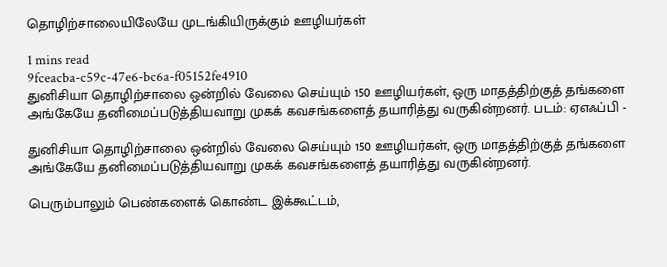தொழிற்சாலையிலேயே முடங்கியிருக்கும் ஊழியர்கள்

1 mins read
9fceacba-c59c-47e6-bc6a-f05152fe4910
துனிசியா தொழிற்சாலை ஒன்றில் வேலை செய்யும் 150 ஊழியர்கள், ஒரு மாதத்திற்குத் தங்களை அங்கேயே தனிமைப்படுத்தியவாறு முகக் கவசங்களைத் தயாரித்து வருகின்றனர். படம்: ஏஎஃப்பி -

துனிசியா தொழிற்சாலை ஒன்றில் வேலை செய்யும் 150 ஊழியர்கள், ஒரு மாதத்திற்குத் தங்களை அங்கேயே தனிமைப்படுத்தியவாறு முகக் கவசங்களைத் தயாரித்து வருகின்றனர்.

பெரும்பாலும் பெண்களைக் கொண்ட இக்கூட்டம்,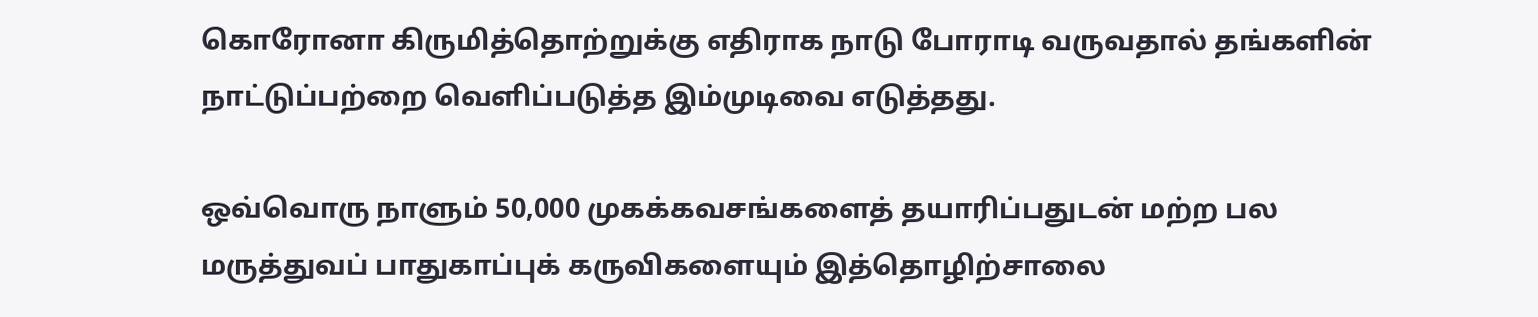கொரோனா கிருமித்தொற்றுக்கு எதிராக நாடு போராடி வருவதால் தங்களின் நாட்டுப்பற்றை வெளிப்படுத்த இம்முடிவை எடுத்தது.

ஒவ்வொரு நாளும் 50,000 முகக்கவசங்களைத் தயாரிப்பதுடன் மற்ற பல மருத்துவப் பாதுகாப்புக் கருவிகளையும் இத்தொழிற்சாலை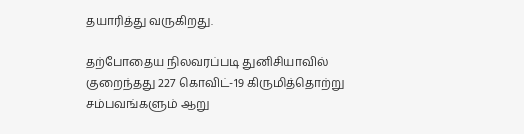தயாரித்து வருகிறது.

தற்போதைய நிலவரப்படி துனிசியாவில் குறைந்தது 227 கொவிட்-19 கிருமித்தொற்று சம்பவங்களும் ஆறு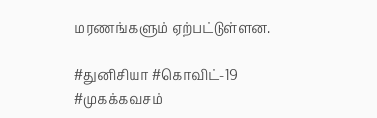மரணங்களும் ஏற்பட்டுள்ளன.

#துனிசியா #கொவிட்-19 #முகக்கவசம்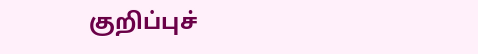குறிப்புச்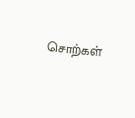சொற்கள்